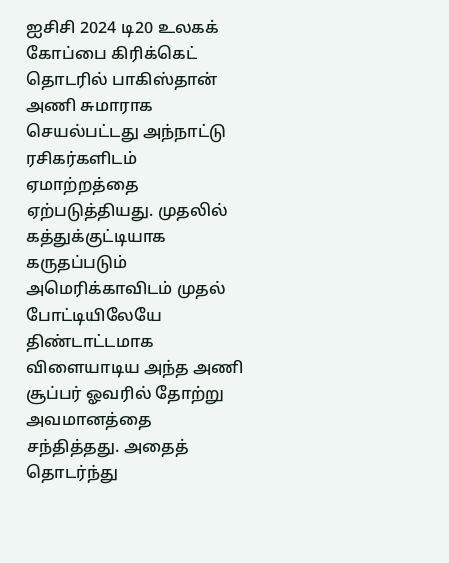ஐசிசி 2024 டி20 உலகக் கோப்பை கிரிக்கெட் தொடரில் பாகிஸ்தான் அணி சுமாராக செயல்பட்டது அந்நாட்டு ரசிகர்களிடம் ஏமாற்றத்தை ஏற்படுத்தியது. முதலில் கத்துக்குட்டியாக கருதப்படும் அமெரிக்காவிடம் முதல் போட்டியிலேயே திண்டாட்டமாக விளையாடிய அந்த அணி சூப்பர் ஓவரில் தோற்று அவமானத்தை சந்தித்தது. அதைத் தொடர்ந்து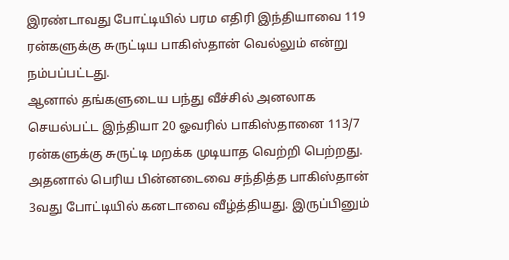இரண்டாவது போட்டியில் பரம எதிரி இந்தியாவை 119 ரன்களுக்கு சுருட்டிய பாகிஸ்தான் வெல்லும் என்று நம்பப்பட்டது.
ஆனால் தங்களுடைய பந்து வீச்சில் அனலாக செயல்பட்ட இந்தியா 20 ஓவரில் பாகிஸ்தானை 113/7 ரன்களுக்கு சுருட்டி மறக்க முடியாத வெற்றி பெற்றது. அதனால் பெரிய பின்னடைவை சந்தித்த பாகிஸ்தான் 3வது போட்டியில் கனடாவை வீழ்த்தியது. இருப்பினும்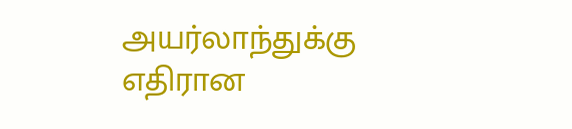அயர்லாந்துக்கு எதிரான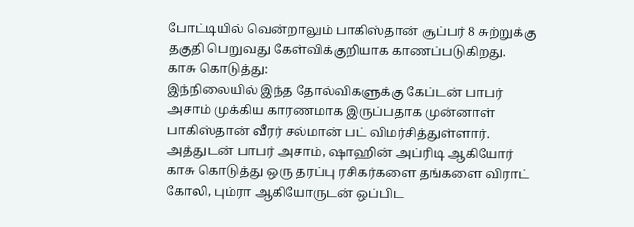போட்டியில் வென்றாலும் பாகிஸ்தான் சூப்பர் 8 சுற்றுக்கு தகுதி பெறுவது கேள்விக்குறியாக காணப்படுகிறது.
காசு கொடுத்து:
இந்நிலையில் இந்த தோல்விகளுக்கு கேப்டன் பாபர் அசாம் முக்கிய காரணமாக இருப்பதாக முன்னாள் பாகிஸ்தான் வீரர் சல்மான் பட் விமர்சித்துள்ளார். அத்துடன் பாபர் அசாம், ஷாஹின் அப்ரிடி ஆகியோர் காசு கொடுத்து ஒரு தரப்பு ரசிகர்களை தங்களை விராட் கோலி, பும்ரா ஆகியோருடன் ஒப்பிட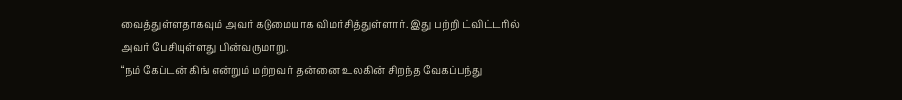வைத்துள்ளதாகவும் அவர் கடுமையாக விமர்சித்துள்ளார். இது பற்றி ட்விட்டரில் அவர் பேசியுள்ளது பின்வருமாறு.
“நம் கேப்டன் கிங் என்றும் மற்றவர் தன்னை உலகின் சிறந்த வேகப்பந்து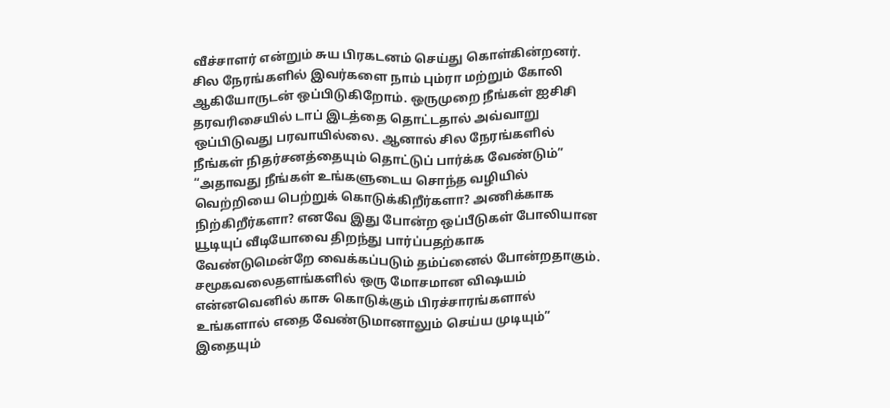வீச்சாளர் என்றும் சுய பிரகடனம் செய்து கொள்கின்றனர். சில நேரங்களில் இவர்களை நாம் பும்ரா மற்றும் கோலி ஆகியோருடன் ஒப்பிடுகிறோம். ஒருமுறை நீங்கள் ஐசிசி தரவரிசையில் டாப் இடத்தை தொட்டதால் அவ்வாறு ஒப்பிடுவது பரவாயில்லை. ஆனால் சில நேரங்களில் நீங்கள் நிதர்சனத்தையும் தொட்டுப் பார்க்க வேண்டும்”
“அதாவது நீங்கள் உங்களுடைய சொந்த வழியில் வெற்றியை பெற்றுக் கொடுக்கிறீர்களா? அணிக்காக நிற்கிறீர்களா? எனவே இது போன்ற ஒப்பீடுகள் போலியான யூடியுப் வீடியோவை திறந்து பார்ப்பதற்காக வேண்டுமென்றே வைக்கப்படும் தம்ப்னைல் போன்றதாகும். சமூகவலைதளங்களில் ஒரு மோசமான விஷயம் என்னவெனில் காசு கொடுக்கும் பிரச்சாரங்களால் உங்களால் எதை வேண்டுமானாலும் செய்ய முடியும்”
இதையும்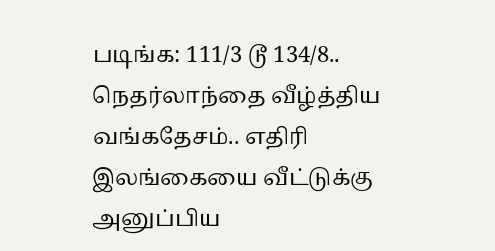படிங்க: 111/3 டூ 134/8.. நெதர்லாந்தை வீழ்த்திய வங்கதேசம்.. எதிரி இலங்கையை வீட்டுக்கு அனுப்பிய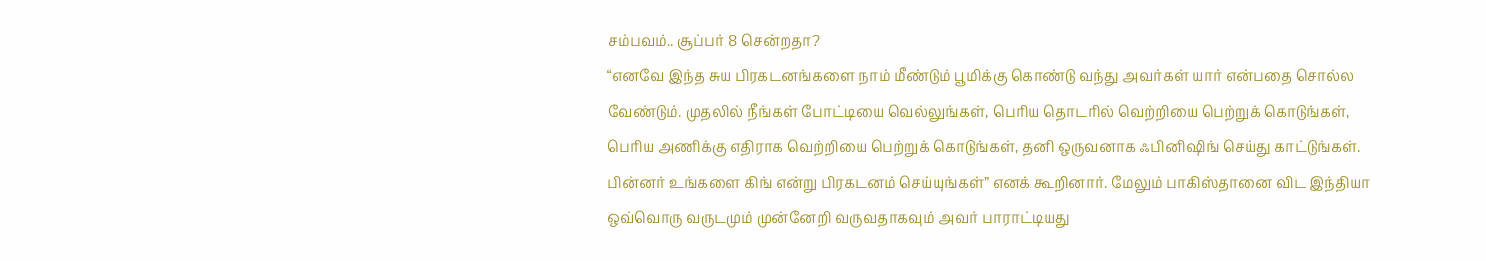சம்பவம்.. சூப்பர் 8 சென்றதா?
“எனவே இந்த சுய பிரகடனங்களை நாம் மீண்டும் பூமிக்கு கொண்டு வந்து அவர்கள் யார் என்பதை சொல்ல வேண்டும். முதலில் நீங்கள் போட்டியை வெல்லுங்கள், பெரிய தொடரில் வெற்றியை பெற்றுக் கொடுங்கள், பெரிய அணிக்கு எதிராக வெற்றியை பெற்றுக் கொடுங்கள், தனி ஒருவனாக ஃபினிஷிங் செய்து காட்டுங்கள். பின்னர் உங்களை கிங் என்று பிரகடனம் செய்யுங்கள்” எனக் கூறினார். மேலும் பாகிஸ்தானை விட இந்தியா ஒவ்வொரு வருடமும் முன்னேறி வருவதாகவும் அவர் பாராட்டியது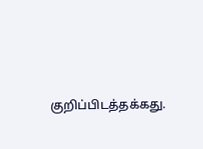குறிப்பிடத்தக்கது.